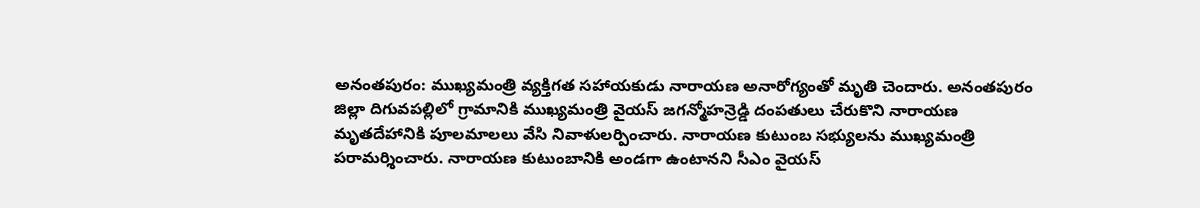అనంతపురం: ముఖ్యమంత్రి వ్యక్తిగత సహాయకుడు నారాయణ అనారోగ్యంతో మృతి చెందారు. అనంతపురం జిల్లా దిగువపల్లిలో గ్రామానికి ముఖ్యమంత్రి వైయస్ జగన్మోహన్రెడ్డి దంపతులు చేరుకొని నారాయణ మృతదేహానికి పూలమాలలు వేసి నివాళులర్పించారు. నారాయణ కుటుంబ సభ్యులను ముఖ్యమంత్రి పరామర్శించారు. నారాయణ కుటుంబానికి అండగా ఉంటానని సీఎం వైయస్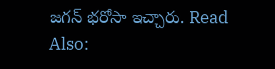జగన్ భరోసా ఇచ్చారు. Read Also: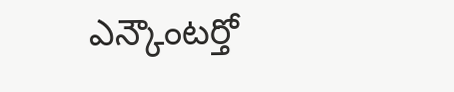ఎన్కౌంటర్తో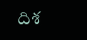దిశ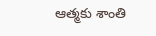ఆత్మకు శాంతి